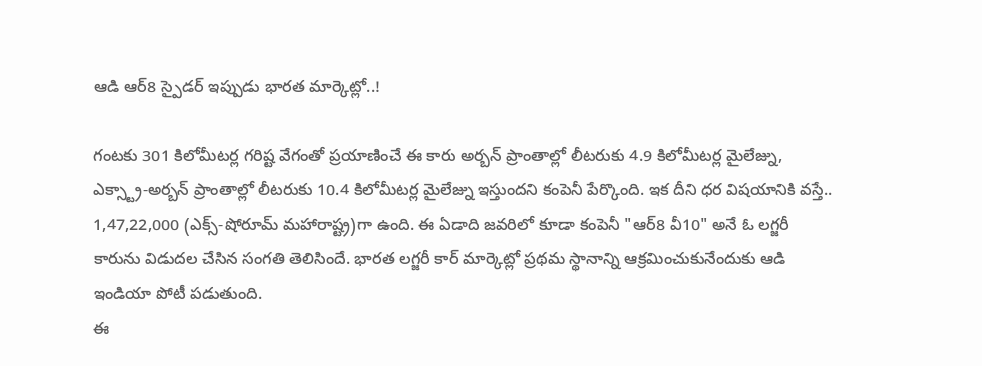ఆడి ఆర్8 స్పైడర్ ఇప్పుడు భారత మార్కెట్లో..!

గంటకు 301 కిలోమీటర్ల గరిష్ట వేగంతో ప్రయాణించే ఈ కారు అర్బన్ ప్రాంతాల్లో లీటరుకు 4.9 కిలోమీటర్ల మైలేజ్ను, ఎక్స్ట్రా-అర్బన్ ప్రాంతాల్లో లీటరుకు 10.4 కిలోమీటర్ల మైలేజ్ను ఇస్తుందని కంపెనీ పేర్కొంది. ఇక దీని ధర విషయానికి వస్తే.. 1,47,22,000 (ఎక్స్-షోరూమ్ మహారాష్ట్ర)గా ఉంది. ఈ ఏడాది జవరిలో కూడా కంపెనీ "ఆర్8 వీ10" అనే ఓ లగ్జరీ కారును విడుదల చేసిన సంగతి తెలిసిందే. భారత లగ్జరీ కార్ మార్కెట్లో ప్రథమ స్థానాన్ని ఆక్రమించుకునేందుకు ఆడి ఇండియా పోటీ పడుతుంది.
ఈ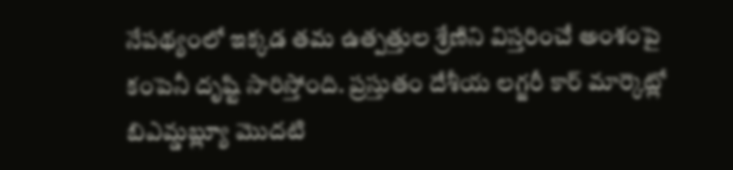నేపథ్యంలో ఇక్కడ తమ ఉత్పత్తుల శ్రేణిని విస్తరించే అంశంపై కంపెనీ దృష్టి సారిస్తోంది. ప్రస్తుతం దేశీయ లగ్జరీ కార్ మార్కెట్లో బిఎమ్డబ్ల్యూ మొదటి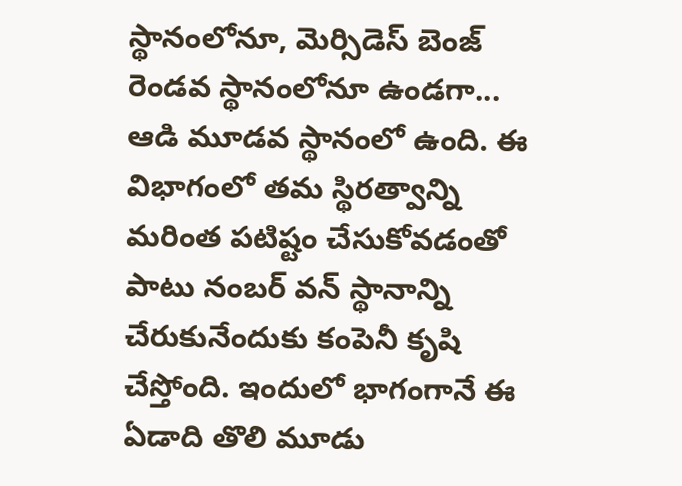స్థానంలోనూ, మెర్సిడెస్ బెంజ్ రెండవ స్థానంలోనూ ఉండగా... ఆడి మూడవ స్థానంలో ఉంది. ఈ విభాగంలో తమ స్థిరత్వాన్ని మరింత పటిష్టం చేసుకోవడంతో పాటు నంబర్ వన్ స్థానాన్ని చేరుకునేందుకు కంపెనీ కృషి చేస్తోంది. ఇందులో భాగంగానే ఈ ఏడాది తొలి మూడు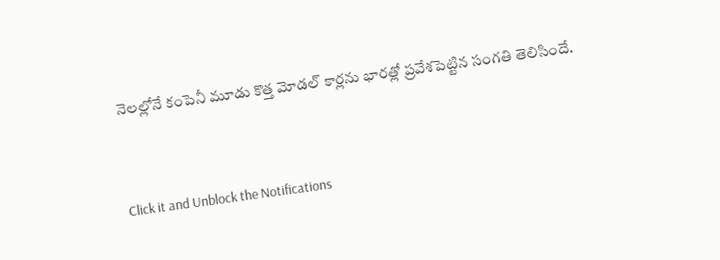నెలల్లోనే కంపెనీ మూడు కొత్త మోడల్ కార్లను భారత్లో ప్రవేశపెట్టిన సంగతి తెలిసిందే.


Click it and Unblock the Notifications